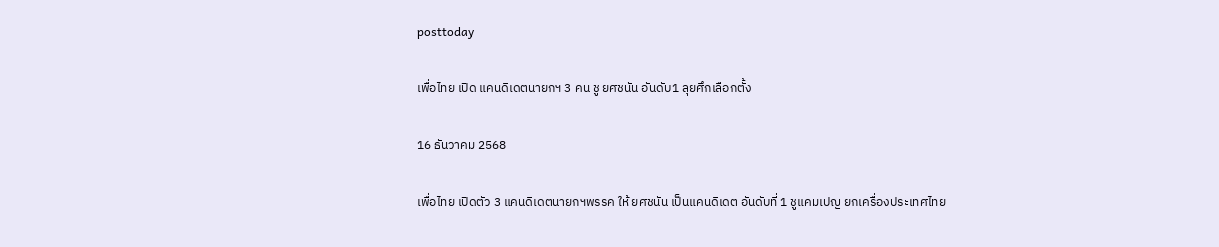posttoday

เพื่อไทย เปิด แคนดิเดตนายกฯ 3 คน ชู ยศชนัน อันดับ1 ลุยศึกเลือกตั้ง

16 ธันวาคม 2568

เพื่อไทย เปิดตัว 3 แคนดิเดตนายกฯพรรค ให้ ยศชนัน เป็นแคนดิเดต อันดับที่ 1 ชูแคมเปญ ยกเครื่องประเทศไทย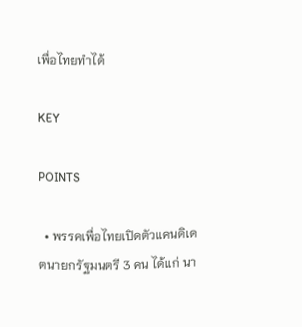เพื่อไทยทำได้

KEY

POINTS

  • พรรคเพื่อไทยเปิดตัวแคนดิเดตนายกรัฐมนตรี 3 คน ได้แก่ นา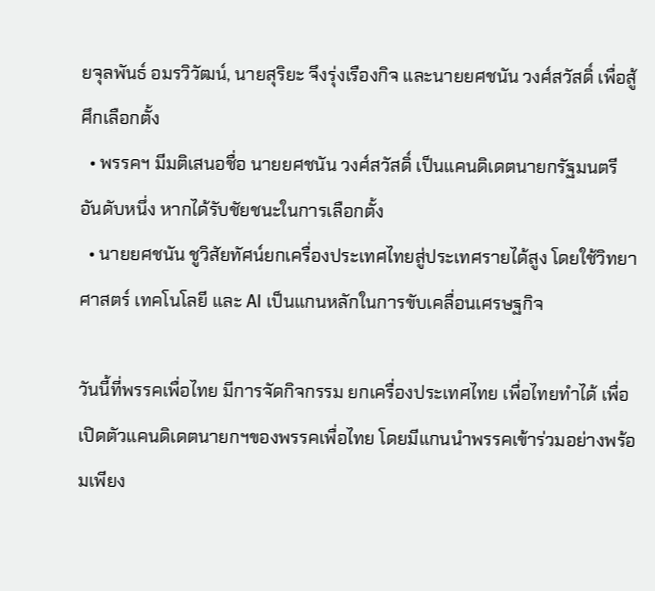ยจุลพันธ์ อมรวิวัฒน์, นายสุริยะ จึงรุ่งเรืองกิจ และนายยศชนัน วงศ์สวัสดิ์ เพื่อสู้ศึกเลือกตั้ง
  • พรรคฯ มีมติเสนอชื่อ นายยศชนัน วงศ์สวัสดิ์ เป็นแคนดิเดตนายกรัฐมนตรีอันดับหนึ่ง หากได้รับชัยชนะในการเลือกตั้ง
  • นายยศชนัน ชูวิสัยทัศน์ยกเครื่องประเทศไทยสู่ประเทศรายได้สูง โดยใช้วิทยาศาสตร์ เทคโนโลยี และ AI เป็นแกนหลักในการขับเคลื่อนเศรษฐกิจ

วันนี้ที่พรรคเพื่อไทย มีการจัดกิจกรรม ยกเครื่องประเทศไทย เพื่อไทยทำได้ เพื่อเปิดตัวแคนดิเดตนายกฯของพรรคเพื่อไทย โดยมีแกนนำพรรคเข้าร่วมอย่างพร้อมเพียง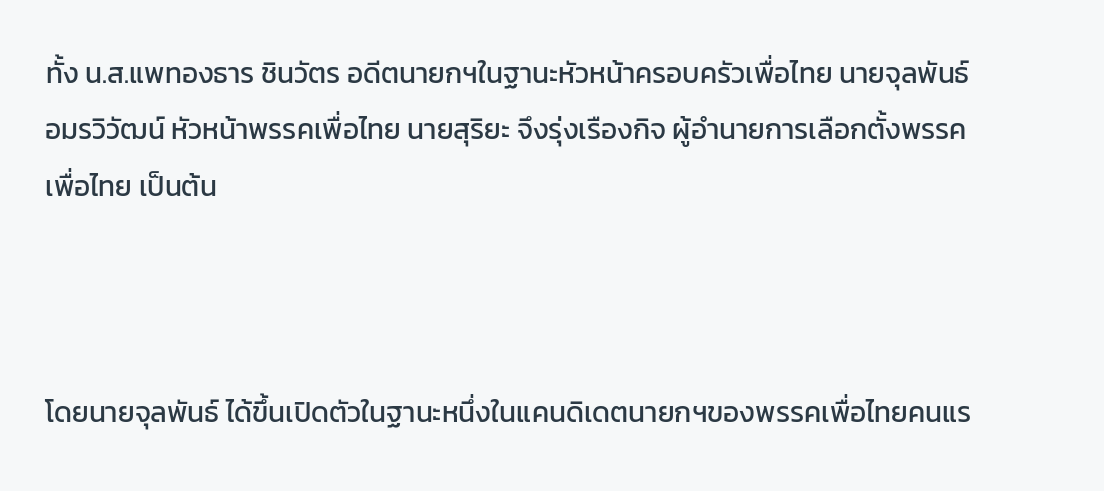ทั้ง น.ส.แพทองธาร ชินวัตร อดีตนายกฯในฐานะหัวหน้าครอบครัวเพื่อไทย นายจุลพันธ์ อมรวิวัฒน์ หัวหน้าพรรคเพื่อไทย นายสุริยะ จึงรุ่งเรืองกิจ ผู้อำนายการเลือกตั้งพรรคเพื่อไทย เป็นต้น



โดยนายจุลพันธ์ ได้ขึ้นเปิดตัวในฐานะหนึ่งในแคนดิเดตนายกฯของพรรคเพื่อไทยคนแร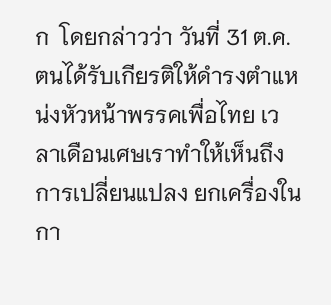ก  โดยกล่าวว่า วันที่ 31 ต.ค.ตนได้รับเกียรติให้ดำรงตำแหน่งหัวหน้าพรรคเพื่อไทย เวลาเดือนเศษเราทำให้เห็นถึงการเปลี่ยนแปลง ยกเครื่องในกา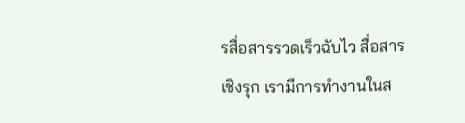รสื่อสารรวดเร็วฉับไว สื่อสารเชิงรุก เรามีการทำงานในส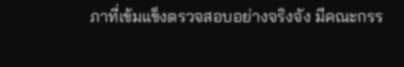ภาที่เข้มแข็งตรวจสอบอย่างจริงจัง มีคณะกรร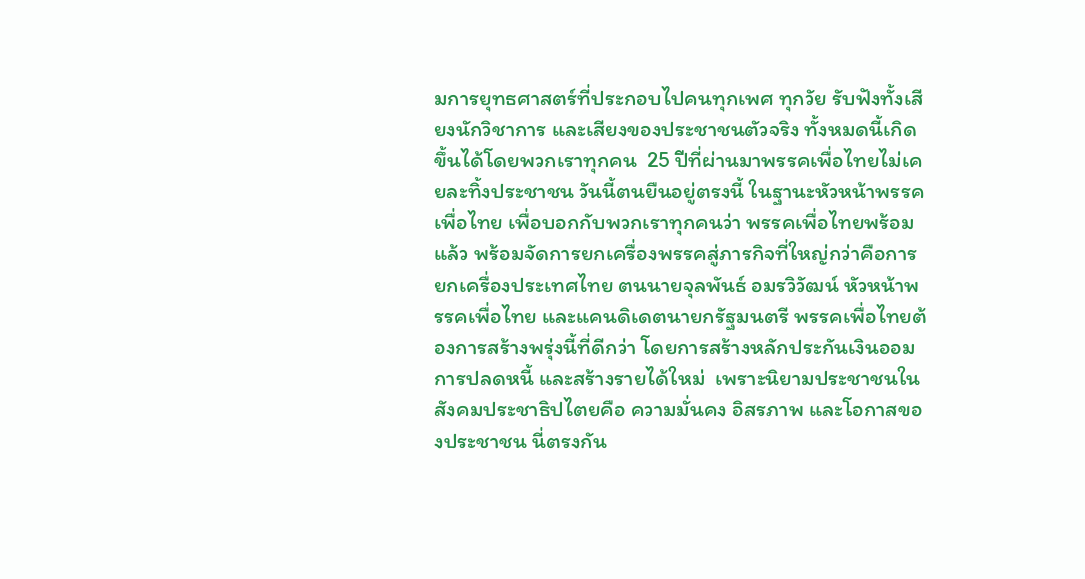มการยุทธศาสตร์ที่ประกอบไปคนทุกเพศ ทุกวัย รับฟังทั้งเสียงนักวิชาการ และเสียงของประชาชนตัวจริง ทั้งหมดนี้เกิดขึ้นได้โดยพวกเราทุกคน  25 ปีที่ผ่านมาพรรคเพื่อไทยไม่เคยละทิ้งประชาชน วันนี้ตนยืนอยู่ตรงนี้ ในฐานะหัวหน้าพรรคเพื่อไทย เพื่อบอกกับพวกเราทุกคนว่า พรรคเพื่อไทยพร้อมแล้ว พร้อมจัดการยกเครื่องพรรคสู่ภารกิจที่ใหญ่กว่าคือการยกเครื่องประเทศไทย ตนนายจุลพันธ์ อมรวิวัฒน์ หัวหน้าพรรคเพื่อไทย และแคนดิเดตนายกรัฐมนตรี พรรคเพื่อไทยต้องการสร้างพรุ่งนี้ที่ดีกว่า โดยการสร้างหลักประกันเงินออมการปลดหนี้ และสร้างรายได้ใหม่  เพราะนิยามประชาชนในสังคมประชาธิปไตยคือ ความมั่นคง อิสรภาพ และโอกาสของประชาชน นี่ตรงกัน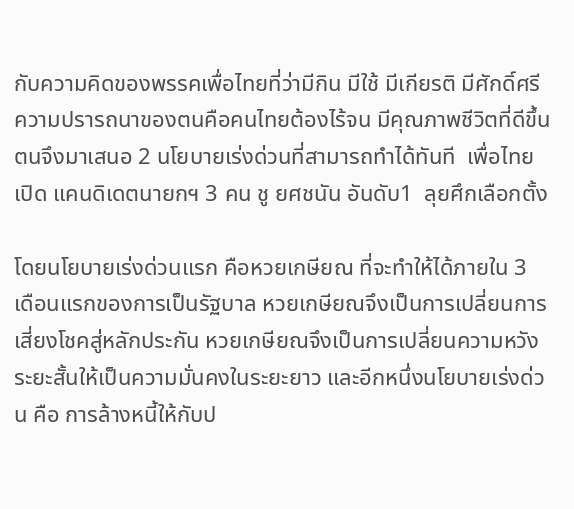กับความคิดของพรรคเพื่อไทยที่ว่ามีกิน มีใช้ มีเกียรติ มีศักดิ์ศรี ความปรารถนาของตนคือคนไทยต้องไร้จน มีคุณภาพชีวิตที่ดีขึ้น ตนจึงมาเสนอ 2 นโยบายเร่งด่วนที่สามารถทำได้ทันที  เพื่อไทย เปิด แคนดิเดตนายกฯ 3 คน ชู ยศชนัน อันดับ1  ลุยศึกเลือกตั้ง

โดยนโยบายเร่งด่วนแรก คือหวยเกษียณ ที่จะทำให้ได้ภายใน 3 เดือนแรกของการเป็นรัฐบาล หวยเกษียณจึงเป็นการเปลี่ยนการเสี่ยงโชคสู่หลักประกัน หวยเกษียณจึงเป็นการเปลี่ยนความหวังระยะสั้นให้เป็นความมั่นคงในระยะยาว และอีกหนึ่งนโยบายเร่งด่วน คือ การล้างหนี้ให้กับป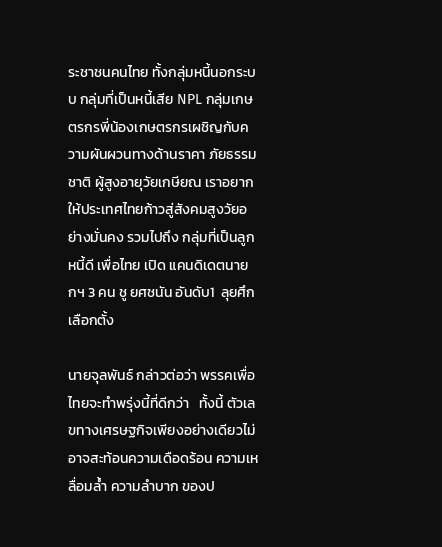ระชาชนคนไทย ทั้งกลุ่มหนี้นอกระบบ กลุ่มที่เป็นหนี้เสีย NPL กลุ่มเกษตรกรพี่น้องเกษตรกรเผชิญกับความผันผวนทางด้านราคา ภัยธรรมชาติ ผู้สูงอายุวัยเกษียณ เราอยากให้ประเทศไทยก้าวสู่สังคมสูงวัยอย่างมั่นคง รวมไปถึง กลุ่มที่เป็นลูกหนี้ดี เพื่อไทย เปิด แคนดิเดตนายกฯ 3 คน ชู ยศชนัน อันดับ1  ลุยศึกเลือกตั้ง

นายจุลพันธ์ กล่าวต่อว่า พรรคเพื่อไทยจะทำพรุ่งนี้ที่ดีกว่า   ทั้งนี้ ตัวเลขทางเศรษฐกิจเพียงอย่างเดียวไม่อาจสะท้อนความเดือดร้อน ความเหลื่อมล้ำ ความลำบาก ของป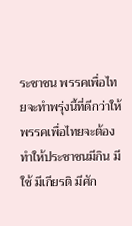ระชาชน พรรคเพื่อไทยจะทำพรุ่งนี้ที่ดีกว่าให้ พรรคเพื่อไทยจะต้องทำให้ประชาชนมีกิน มีใช้ มีเกียรติ มีศัก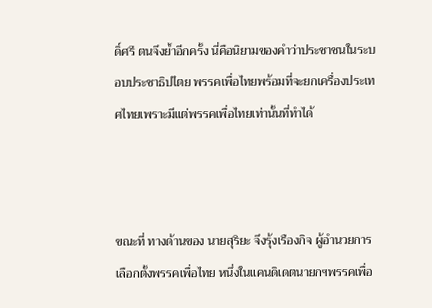ดิ์ศรี ตนจึงย้ำอีกครั้ง นี่คือนิยามของคำว่าประชาชนในระบอบประชาธิปไตย พรรคเพื่อไทยพร้อมที่จะยกเครื่องประเทศไทยเพราะมีแต่พรรคเพื่อไทยเท่านั้นที่ทำได้



ขณะที่ ทางด้านของ นายสุริยะ จึงรุ้งเรืองกิจ ผู้อำนวยการเลือกตั้งพรรคเพื่อไทย หนึ่งในแคนดิเดตนายกฯพรรคเพื่อ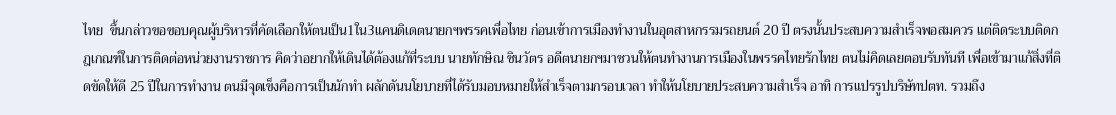ไทย  ขึ้นกล่าวขอขอบคุณผู้บริหารที่คัดเลือกให้ตนเป็น1ใน3แคนดิเดตนายกฯพรรคเพื่อไทย ก่อนเข้าการเมืองทำงานในอุตสาหกรรมรถยนต์ 20 ปี ตรงนั้นประสบความสำเร็จพอสมควร แต่ติดระบบติดกฎเกณฑ์ในการติดต่อหน่วยงานราชการ คิดว่าอยากให้เดินได้ต้องแก้ที่ระบบ นายทักษิณ ชินวัตร อดีตนายกฯมาชวนให้ตนทำงานการเมืองในพรรคไทยรักไทย ตนไม่คิดเลยตอบรับทันที เพื่อเข้ามาแก้สิ่งที่ติดขัดให้ดี 25 ปีในการทำงาน ตนมีจุดเข็งคือการเป็นนักทำ ผลักดันนโยบายที่ได้รับมอบหมายให้สำเร็จตามกรอบเวลา ทำให้นโยบายประสบความสำเร็จ อาทิ การแปรรูปบริษัทปตท. รวมถึง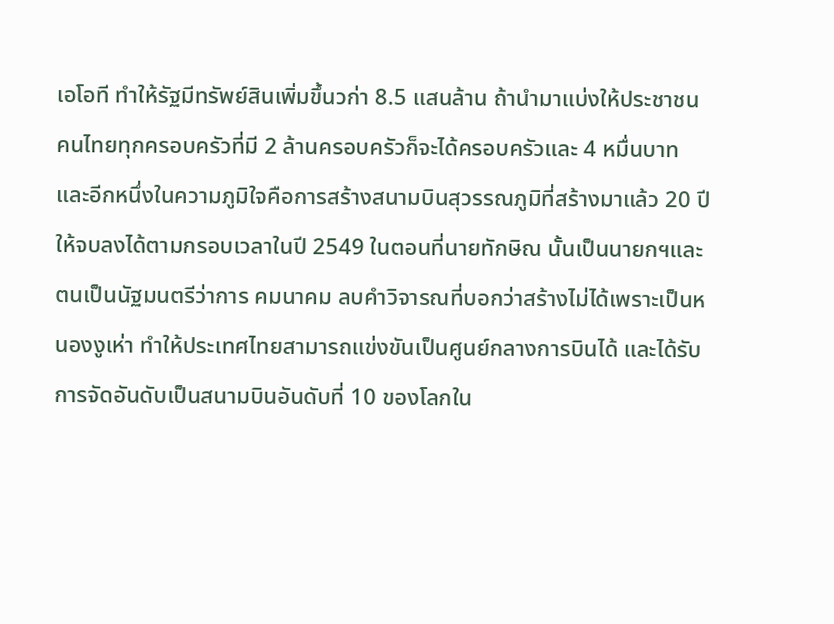เอโอที ทำให้รัฐมีทรัพย์สินเพิ่มขึ้นวก่า 8.5 แสนล้าน ถ้านำมาแบ่งให้ประชาชนคนไทยทุกครอบครัวที่มี 2 ล้านครอบครัวก็จะได้ครอบครัวและ 4 หมื่นบาท และอีกหนึ่งในความภูมิใจคือการสร้างสนามบินสุวรรณภูมิที่สร้างมาแล้ว 20 ปีให้จบลงได้ตามกรอบเวลาในปี 2549 ในตอนที่นายทักษิณ นั้นเป็นนายกฯและตนเป็นนัฐมนตรีว่าการ คมนาคม ลบคำวิจารณที่บอกว่าสร้างไม่ได้เพราะเป็นหนองงูเห่า ทำให้ประเทศไทยสามารถแข่งขันเป็นศูนย์กลางการบินได้ และได้รับการจัดอันดับเป็นสนามบินอันดับที่ 10 ของโลกใน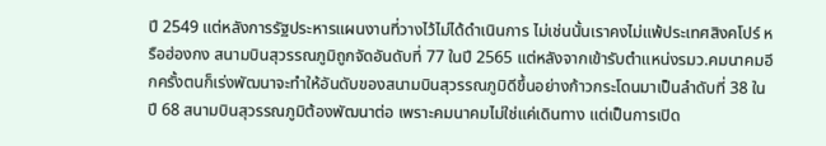ปี 2549 แต่หลังการรัฐประหารแผนงานที่วางไว้ไม่ได้ดำเนินการ ไม่เช่นนั้นเราคงไม่แพ้ประเทศสิงคโปร์ หรือฮ่องกง สนามบินสุวรรณภูมิถูกจัดอันดับที่ 77 ในปี 2565 แต่หลังจากเข้ารับตำแหน่งรมว.คมนาคมอีกครั้งตนก็เร่งพัฒนาจะทำให้อันดับของสนามบินสุวรรณภูมิดีขึ้นอย่างก้าวกระโดนมาเป็นลำดับที่ 38 ในปี 68 สนามบินสุวรรณภูมิต้องพัฒนาต่อ เพราะคมนาคมไม่ใช่แค่เดินทาง แต่เป็นการเปิด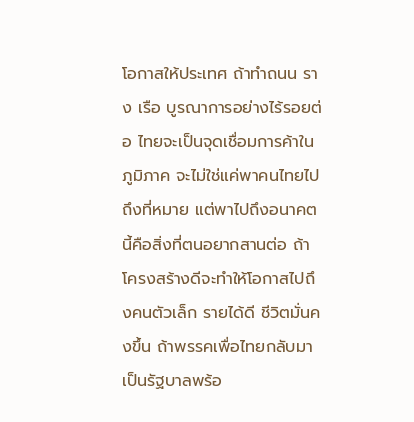โอกาสให้ประเทศ ถ้าทำถนน ราง เรือ บูรณาการอย่างไร้รอยต่อ ไทยจะเป็นจุดเชื่อมการค้าในภูมิภาค จะไม่ใช่แค่พาคนไทยไปถึงที่หมาย แต่พาไปถึงอนาคต นี้คือสิ่งที่ตนอยากสานต่อ ถ้าโครงสร้างดีจะทำให้โอกาสไปถึงคนตัวเล็ก รายได้ดี ชีวิตมั่นคงขึ้น ถ้าพรรคเพื่อไทยกลับมาเป็นรัฐบาลพร้อ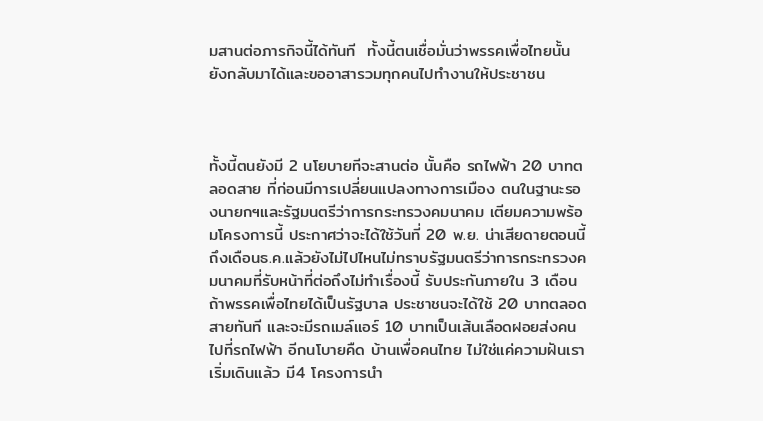มสานต่อภารกิจนี้ได้ทันที  ทั้งนี้ตนเชื่อมั่นว่าพรรคเพื่อไทยนั้น ยังกลับมาได้และขออาสารวมทุกคนไปทำงานให้ประชาชน



ทั้งนี้ตนยังมี 2 นโยบายทีจะสานต่อ นั้นคือ รถไฟฟ้า 20 บาทตลอดสาย ที่ก่อนมีการเปลี่ยนแปลงทางการเมือง ตนในฐานะรองนายกฯและรัฐมนตรีว่าการกระทรวงคมนาคม เตียมความพร้อมโครงการนี้ ประกาศว่าจะได้ใช้วันที่ 20 พ.ย. น่าเสียดายตอนนี้ถึงเดือนธ.ค.แล้วยังไม่ไปไหนไม่ทราบรัฐมนตรีว่าการกระทรวงคมนาคมที่รับหน้าที่ต่อถึงไม่ทำเรื่องนี้ รับประกันภายใน 3 เดือน ถ้าพรรคเพื่อไทยได้เป็นรัฐบาล ประชาชนจะได้ใช้ 20 บาทตลอดสายทันที และจะมีรถเมล์แอร์ 10 บาทเป็นเส้นเลือดฝอยส่งคนไปที่รถไฟฟ้า อีกนโบายคืด บ้านเพื่อคนไทย ไม่ใช่แค่ความฝันเราเริ่มเดินแล้ว มี4 โครงการนำ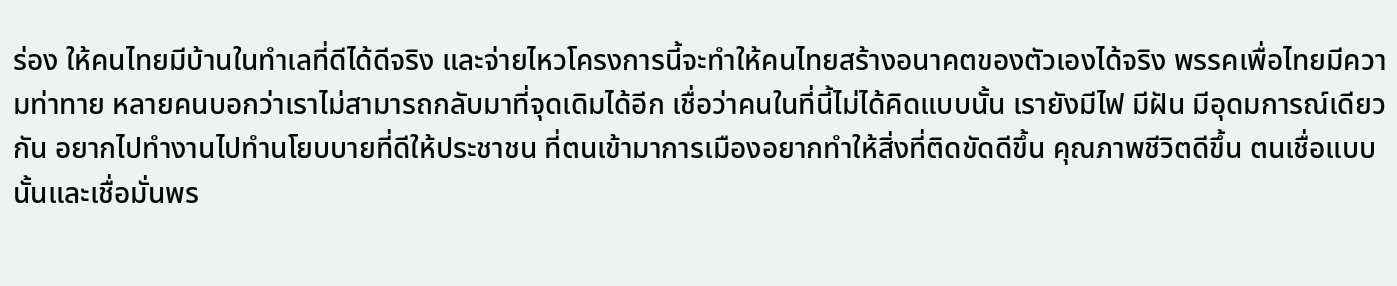ร่อง ให้คนไทยมีบ้านในทำเลที่ดีได้ดีจริง และจ่ายไหวโครงการนี้จะทำให้คนไทยสร้างอนาคตของตัวเองได้จริง พรรคเพื่อไทยมีความท่าทาย หลายคนบอกว่าเราไม่สามารถกลับมาที่จุดเดิมได้อีก เชื่อว่าคนในที่นี้ไม่ได้คิดแบบนั้น เรายังมีไฟ มีฝัน มีอุดมการณ์เดียวกัน อยากไปทำงานไปทำนโยบบายที่ดีให้ประชาชน ที่ตนเข้ามาการเมืองอยากทำให้สิ่งที่ติดขัดดีขึ้น คุณภาพชีวิตดีขึ้น ตนเชื่อแบบนั้นและเชื่อมั่นพร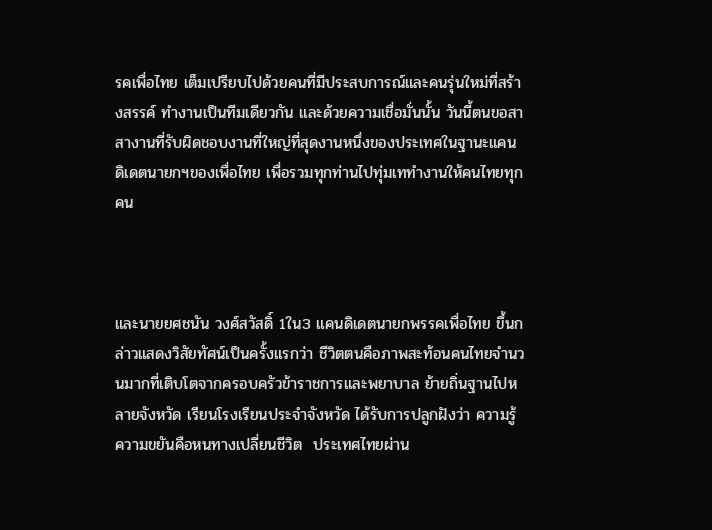รคเพื่อไทย เต็มเปรียบไปด้วยคนที่มีประสบการณ์และคนรุ่นใหม่ที่สร้างสรรค์ ทำงานเป็นทีมเดียวกัน และด้วยความเชื่อมั่นนั้น วันนี้ตนขอสาสางานที่รับผิดชอบงานที่ใหญ่ที่สุดงานหนึ่งของประเทศในฐานะแคนดิเดตนายกฯของเพื่อไทย เพื่อรวมทุกท่านไปทุ่มเททำงานให้คนไทยทุกคน



และนายยศชนัน วงศ์สวัสดิ์ 1ใน3 แคนดิเดตนายกพรรคเพื่อไทย ขึ้นกล่าวแสดงวิสัยทัศน์เป็นครั้งแรกว่า ชีวิตตนคือภาพสะท้อนคนไทยจำนวนมากที่เติบโตจากครอบครัวข้าราชการและพยาบาล ย้ายถิ่นฐานไปหลายจังหวัด เรียนโรงเรียนประจำจังหวัด ได้รับการปลูกฝังว่า ความรู้ ความขยันคือหนทางเปลี่ยนชีวิต  ประเทศไทยผ่าน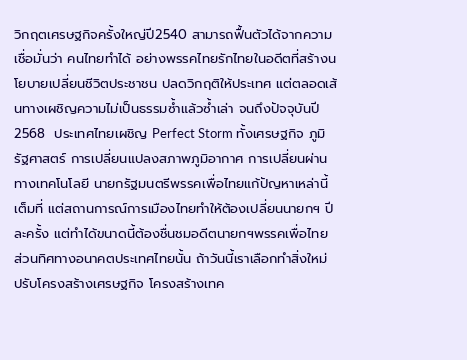วิกฤตเศรษฐกิจครั้งใหญ่ปี2540 สามารถฟื้นตัวได้จากความเชื่อมั่นว่า คนไทยทำได้ อย่างพรรคไทยรักไทยในอดีตที่สร้างนโยบายเปลี่ยนชีวิตประชาชน ปลดวิกฤติให้ประเทศ แต่ตลอดเส้นทางเผชิญความไม่เป็นธรรมซ้ำแล้วซ้ำเล่า จนถึงปัจจุบันปี2568  ประเทศไทยเผชิญ Perfect Storm ทั้งเศรษฐกิจ ภูมิรัฐศาสตร์ การเปลี่ยนแปลงสภาพภูมิอากาศ การเปลี่ยนผ่านทางเทคโนโลยี นายกรัฐมนตรีพรรคเพื่อไทยแก้ปัญหาเหล่านี้เต็มที่ แต่สถานการณ์การเมืองไทยทำให้ต้องเปลี่ยนนายกฯ ปีละครั้ง แต่ทำได้ขนาดนี้ต้องชื่นชมอดีตนายกฯพรรคเพื่อไทย ส่วนทิศทางอนาคตประเทศไทยนั้น ถ้าวันนี้เราเลือกทำสิ่งใหม่ ปรับโครงสร้างเศรษฐกิจ โครงสร้างเทค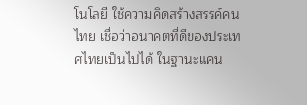โนโลยี ใช้ความคิดสร้างสรรค์คนไทย เชื่อว่าอนาคตที่ดีของประเทศไทยเป็นไปได้ ในฐานะแคน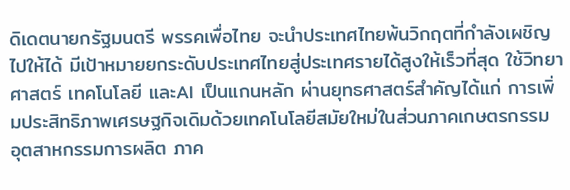ดิเดตนายกรัฐมนตรี พรรคเพื่อไทย จะนำประเทศไทยพ้นวิกฤตที่กำลังเผชิญไปให้ได้ มีเป้าหมายยกระดับประเทศไทยสู่ประเทศรายได้สูงให้เร็วที่สุด ใช้วิทยาศาสตร์ เทคโนโลยี และAI เป็นแกนหลัก ผ่านยุทธศาสตร์สำคัญได้แก่ การเพิ่มประสิทธิภาพเศรษฐกิจเดิมด้วยเทคโนโลยีสมัยใหม่ในส่วนภาคเกษตรกรรม อุตสาหกรรมการผลิต ภาค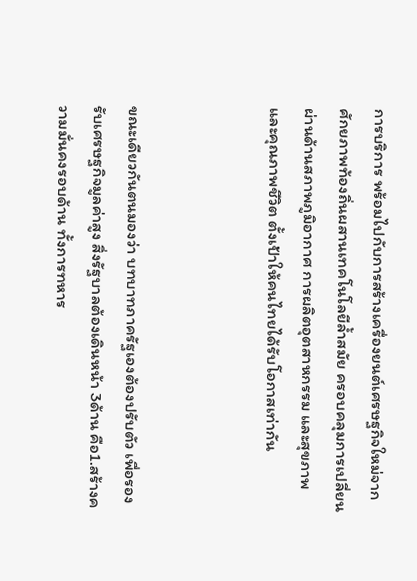การบริการ พร้อมไปกับการสร้างเครื่องยนต์เศรษฐกิจใหม่จากศักยภาพท้องถิ่นผสานเทคโนโลยีล้ำสมัย ครอบคลุมการเปลี่ยนผ่านด้านสภาพภูมิอากาศ การผลิตอุตสาหกรรม และสุขภาพและคุณภาพชีวิต ตั้งเป้าให้คนไทยได้รับโอกาสเท่ากัน



ขณะเดียวกันตนมองว่า บทบาทภาครัฐเองต้องปรับตัว เพื่อรองรับเศรษฐกิจมูลค่าสูง สิ่งรัฐบาลต้องเดินหน้า 3ด้าน คือ1.สร้างความมั่นคงรอบด้าน ทั้งการทหาร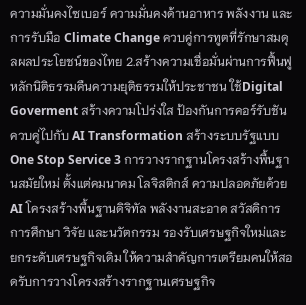ความมั่นคงไซเบอร์ ความมั่นคงด้านอาหาร พลังงาน และการรับมือ Climate Change ควบคู่การทูตที่รักษาสมดุลผลประโยชน์ของไทย 2.สร้างความเชื่อมั่นผ่านการฟื้นฟูหลักนิติธรรมคืนความยุติธรรมให้ประชาชน ใช้Digital Goverment สร้างความโปร่งใส ป้องกันการคอร์รับชัน ควบคู่ไปกับ AI Transformation สร้างระบบรัฐแบบ One Stop Service 3 การวางรากฐานโครงสร้างพื้นฐานสมัยใหม่ ตั้งแต่คมนาคม โลจิสติกส์ ความปลอดภัยด้วย AI โครงสร้างพื้นฐานดิจิทัล พลังงานสะอาด สวัสดิการ การศึกษา วิจัย และนวัตกรรม รองรับเศรษฐกิจใหม่และยกระดับเศรษฐกิจเดิม ให้ความสำคัญการเตรียมคนให้สอดรับการวางโครงสร้างรากฐานเศรษฐกิจ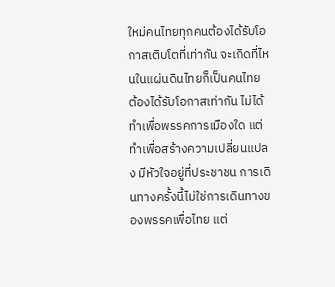ใหม่คนไทยทุกคนต้องได้รับโอกาสเติบโตที่เท่ากัน จะเกิดที่ไหนในแผ่นดินไทยก็เป็นคนไทย ต้องได้รับโอกาสเท่ากัน ไม่ได้ทำเพื่อพรรคการเมืองใด แต่ทำเพื่อสร้างความเปลี่ยนแปลง มีหัวใจอยู่ที่ประชาชน การเดินทางครั้งนี้ไม่ใช่การเดินทางของพรรคเพื่อไทย แต่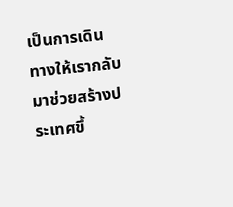เป็นการเดินทางให้เรากลับมาช่วยสร้างประเทศขึ้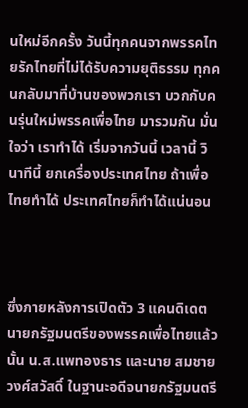นใหม่อีกครั้ง วันนี้ทุกคนจากพรรคไทยรักไทยที่ไม่ได้รับความยุติธรรม ทุกคนกลับมาที่บ้านของพวกเรา บวกกับคนรุ่นใหม่พรรคเพื่อไทย มารวมกัน มั่นใจว่า เราทำได้ เริ่มจากวันนี้ เวลานี้ วินาทีนี้ ยกเครื่องประเทศไทย ถ้าเพื่อไทยทำได้ ประเทศไทยก็ทำได้แน่นอน



ซึ่งภายหลังการเปิดตัว 3 แคนดิเดตนายกรัฐมนตรีของพรรคเพื่อไทยแล้ว นั้น น.ส.แพทองธาร และนาย สมชาย วงศ์สวัสดิ์ ในฐานะอดีจนายกรัฐมนตรี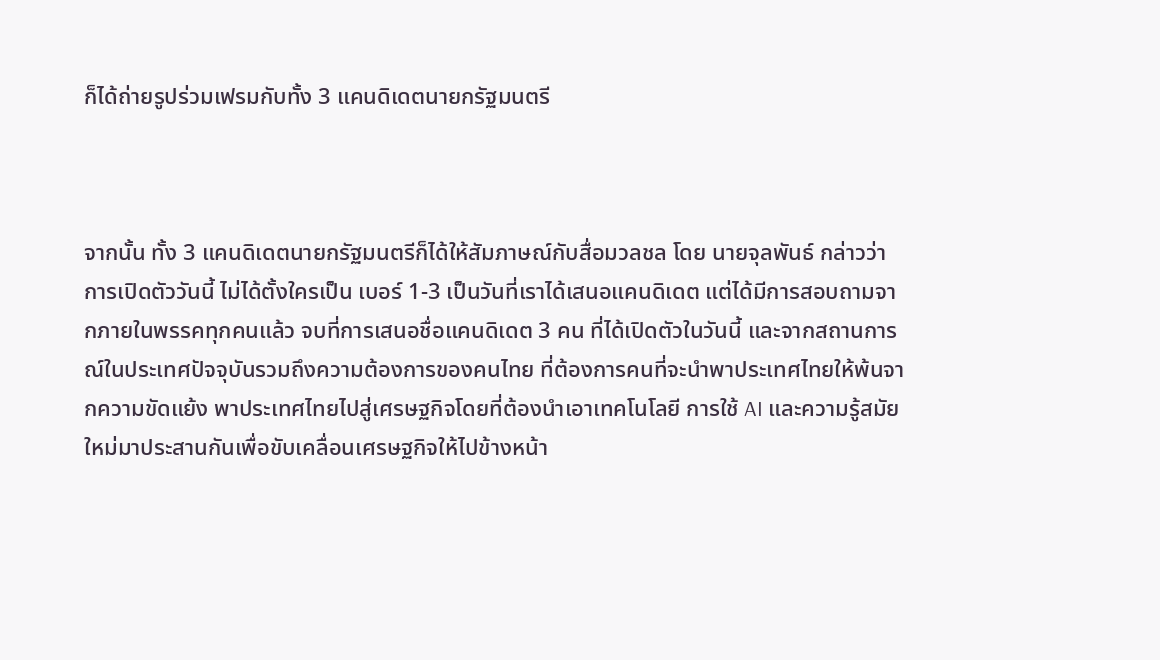ก็ได้ถ่ายรูปร่วมเฟรมกับทั้ง 3 แคนดิเดตนายกรัฐมนตรี



จากนั้น ทั้ง 3 แคนดิเดตนายกรัฐมนตรีก็ได้ให้สัมภาษณ์กับสื่อมวลชล โดย นายจุลพันธ์ กล่าวว่า การเปิดตัววันนี้ ไม่ได้ตั้งใครเป็น เบอร์ 1-3 เป็นวันที่เราได้เสนอแคนดิเดต แต่ได้มีการสอบถามจากภายในพรรคทุกคนแล้ว จบที่การเสนอชื่อแคนดิเดต 3 คน ที่ได้เปิดตัวในวันนี้ และจากสถานการณ์ในประเทศปัจจุบันรวมถึงความต้องการของคนไทย ที่ต้องการคนที่จะนำพาประเทศไทยให้พ้นจากความขัดแย้ง พาประเทศไทยไปสู่เศรษฐกิจโดยที่ต้องนำเอาเทคโนโลยี การใช้ AI และความรู้สมัยใหม่มาประสานกันเพื่อขับเคลื่อนเศรษฐกิจให้ไปข้างหน้า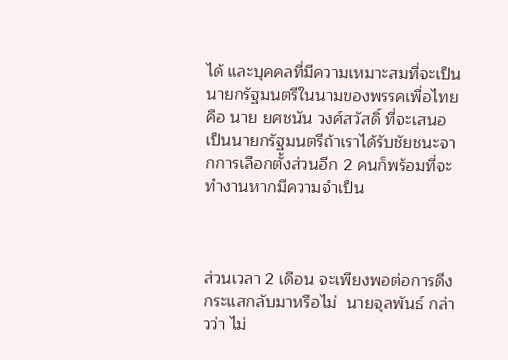ได้ และบุคคลที่มีความเหมาะสมที่จะเป็นนายกรัฐมนตรีในนามของพรรคเพื่อไทย คือ นาย ยศชนัน วงศ์สวัสดิ์ ที่จะเสนอเป็นนายกรัฐมนตรีถ้าเราได้รับชัยชนะจากการเลือกตั้งส่วนอีก 2 คนก็พร้อมที่จะทำงานหากมีความจำเป็น



ส่วนเวลา 2 เดือน จะเพียงพอต่อการดึงกระแสกลับมาหรือไม่  นายจุลพันธ์ กล่าวว่า ไม่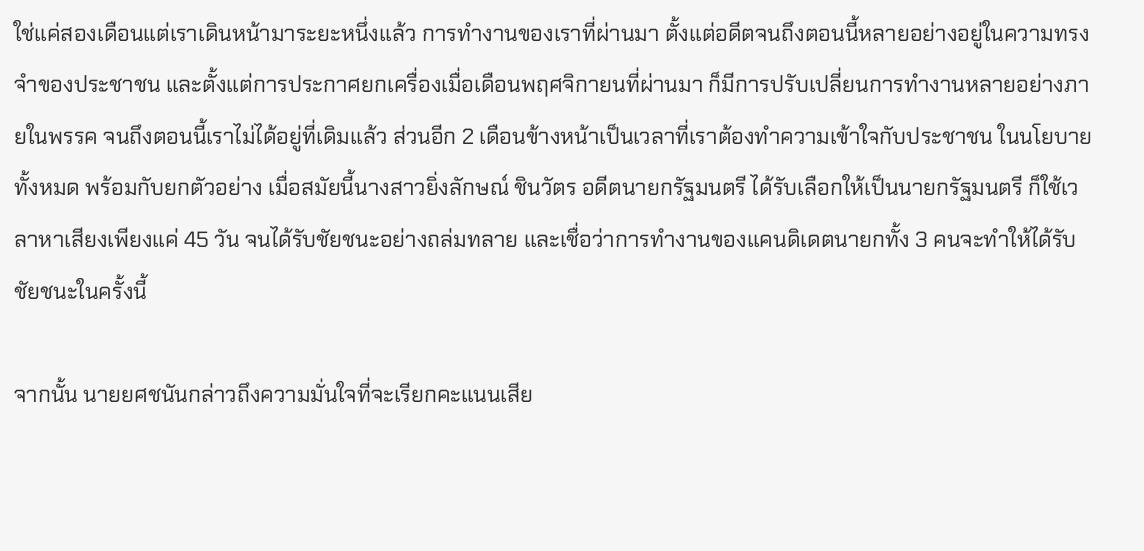ใช่แค่สองเดือนแต่เราเดินหน้ามาระยะหนึ่งแล้ว การทำงานของเราที่ผ่านมา ตั้งแต่อดีตจนถึงตอนนี้หลายอย่างอยู่ในความทรงจำของประชาชน และตั้งแต่การประกาศยกเครื่องเมื่อเดือนพฤศจิกายนที่ผ่านมา ก็มีการปรับเปลี่ยนการทำงานหลายอย่างภายในพรรค จนถึงตอนนี้เราไม่ได้อยู่ที่เดิมแล้ว ส่วนอีก 2 เดือนข้างหน้าเป็นเวลาที่เราต้องทำความเข้าใจกับประชาชน ในนโยบายทั้งหมด พร้อมกับยกตัวอย่าง เมื่อสมัยนี้นางสาวยิ่งลักษณ์ ชินวัตร อดีตนายกรัฐมนตรี ได้รับเลือกให้เป็นนายกรัฐมนตรี ก็ใช้เวลาหาเสียงเพียงแค่ 45 วัน จนได้รับชัยชนะอย่างถล่มทลาย และเชื่อว่าการทำงานของแคนดิเดตนายกทั้ง 3 คนจะทำให้ได้รับชัยชนะในครั้งนี้

จากนั้น นายยศชนันกล่าวถึงความมั่นใจที่จะเรียกคะแนนเสีย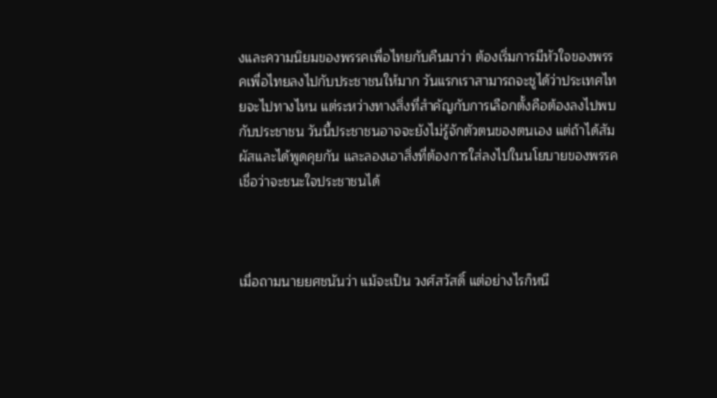งและความนิยมของพรรคเพื่อไทยกับคืนมาว่า ต้องเริ่มการมีหัวใจของพรรคเพื่อไทยลงไปกับประชาชนให้มาก วันแรกเราสามารถจะชูได้ว่าประเทศไทยจะไปทางไหน แต่ระหว่างทางสิ่งที่สำคัญกับการเลือกตั้งคือต้องลงไปพบกับประชาชน วันนี้ประชาชนอาจจะยังไม่รู้จักตัวตนของตนเอง แต่ถ้าได้สัมผัสและได้พูดคุยกัน และลองเอาสิ่งที่ต้องการใส่ลงไปในนโยบายของพรรคเชื่อว่าจะชนะใจประชาชนได้



เมื่อถามนายยศชนันว่า แม้จะเป็น วงศ์สวัสดิ์ แต่อย่างไรก็หนี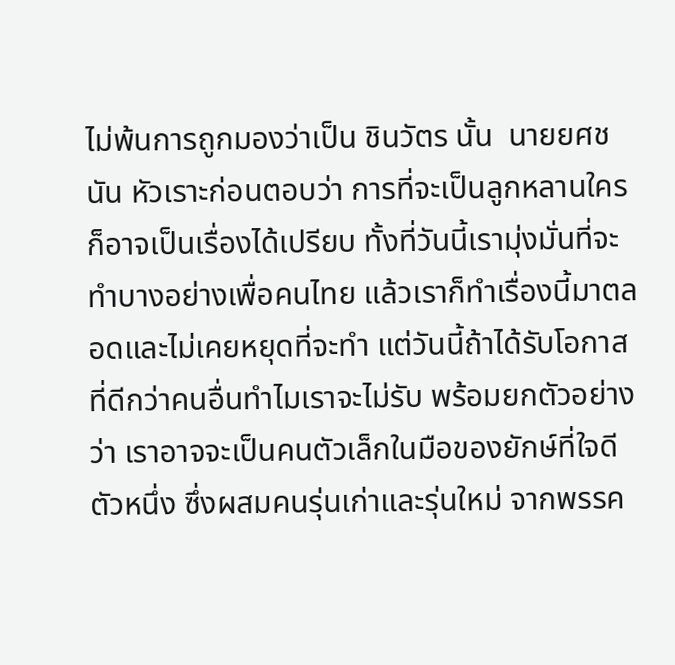ไม่พ้นการถูกมองว่าเป็น ชินวัตร นั้น  นายยศชนัน หัวเราะก่อนตอบว่า การที่จะเป็นลูกหลานใครก็อาจเป็นเรื่องได้เปรียบ ทั้งที่วันนี้เรามุ่งมั่นที่จะทำบางอย่างเพื่อคนไทย แล้วเราก็ทำเรื่องนี้มาตลอดและไม่เคยหยุดที่จะทำ แต่วันนี้ถ้าได้รับโอกาสที่ดีกว่าคนอื่นทำไมเราจะไม่รับ พร้อมยกตัวอย่างว่า เราอาจจะเป็นคนตัวเล็กในมือของยักษ์ที่ใจดีตัวหนึ่ง ซึ่งผสมคนรุ่นเก่าและรุ่นใหม่ จากพรรค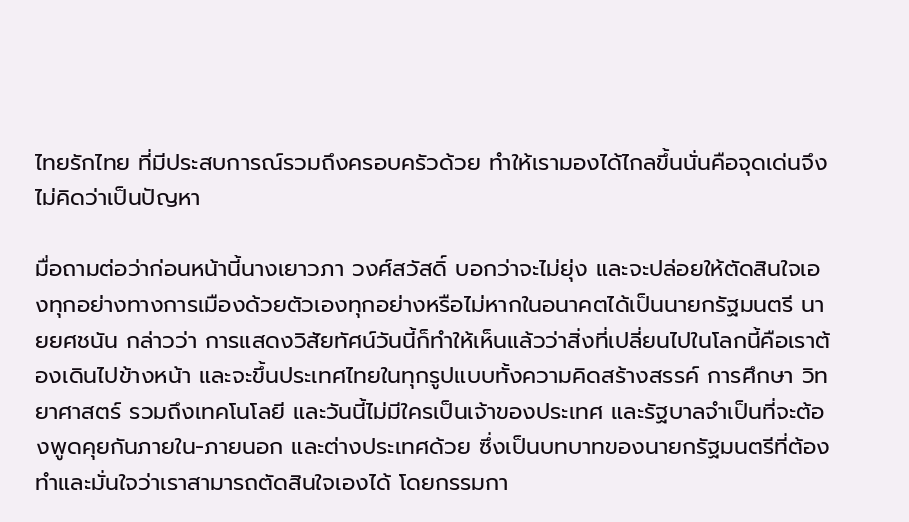ไทยรักไทย ที่มีประสบการณ์รวมถึงครอบครัวด้วย ทำให้เรามองได้ไกลขึ้นนั่นคือจุดเด่นจึงไม่คิดว่าเป็นปัญหา

มื่อถามต่อว่าก่อนหน้านี้นางเยาวภา วงศ์สวัสดิ์ บอกว่าจะไม่ยุ่ง และจะปล่อยให้ตัดสินใจเองทุกอย่างทางการเมืองด้วยตัวเองทุกอย่างหรือไม่หากในอนาคตได้เป็นนายกรัฐมนตรี นายยศชนัน กล่าวว่า การแสดงวิสัยทัศน์วันนี้ก็ทำให้เห็นแล้วว่าสิ่งที่เปลี่ยนไปในโลกนี้คือเราต้องเดินไปข้างหน้า และจะขึ้นประเทศไทยในทุกรูปแบบทั้งความคิดสร้างสรรค์ การศึกษา วิทยาศาสตร์ รวมถึงเทคโนโลยี และวันนี้ไม่มีใครเป็นเจ้าของประเทศ และรัฐบาลจำเป็นที่จะต้องพูดคุยกันภายใน-ภายนอก และต่างประเทศด้วย ซึ่งเป็นบทบาทของนายกรัฐมนตรีที่ต้องทำและมั่นใจว่าเราสามารถตัดสินใจเองได้ โดยกรรมกา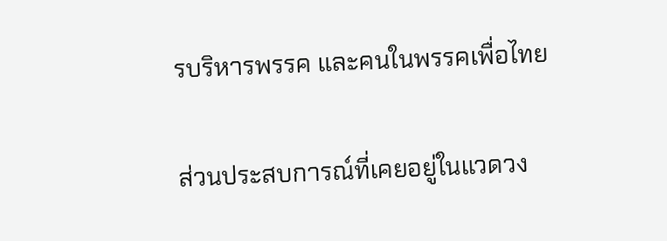รบริหารพรรค และคนในพรรคเพื่อไทย

ส่วนประสบการณ์ที่เคยอยู่ในแวดวง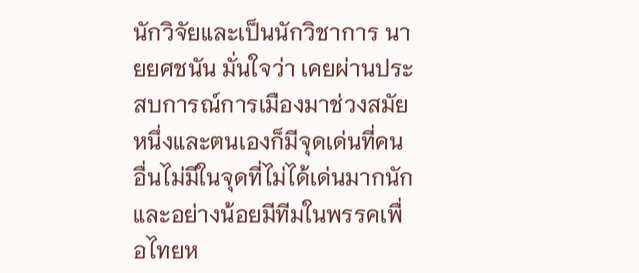นักวิจัยและเป็นนักวิชาการ นายยศชนัน มั่นใจว่า เคยผ่านประสบการณ์การเมืองมาช่วงสมัยหนึ่งและตนเองก็มีจุดเด่นที่คนอื่นไม่มีในจุดที่ไม่ได้เด่นมากนักและอย่างน้อยมีทีมในพรรคเพื่อไทยห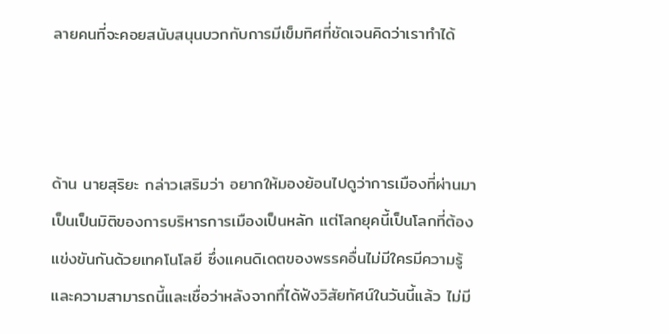ลายคนที่จะคอยสนับสนุนบวกกับการมีเข็มทิศที่ชัดเจนคิดว่าเราทำได้



ด้าน นายสุริยะ กล่าวเสริมว่า อยากให้มองย้อนไปดูว่าการเมืองที่ผ่านมาเป็นเป็นมิติของการบริหารการเมืองเป็นหลัก แต่โลกยุคนี้เป็นโลกที่ต้องแข่งขันกันด้วยเทคโนโลยี ซึ่งแคนดิเดตของพรรคอื่นไม่มีใครมีความรู้และความสามารถนี้และเชื่อว่าหลังจากทึ่ได้ฟังวิสัยทัศน์ในวันนี้แล้ว ไม่มี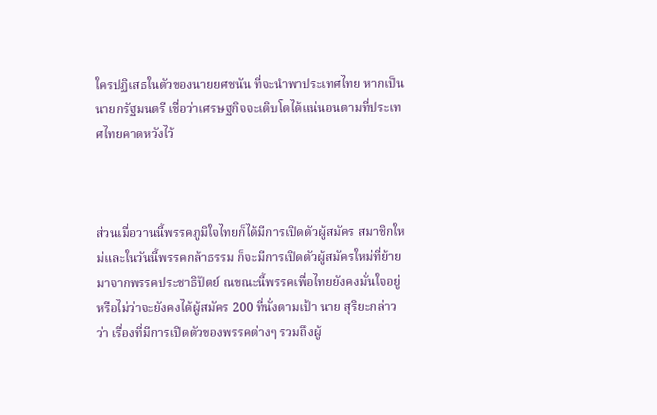ใครปฏิเสธในตัวของนายยศชนัน ที่จะนำพาประเทศไทย หากเป็นนายกรัฐมนตรี เชื่อว่าเศรษฐกิจจะเติบโตได้แน่นอนตามที่ประเทศไทยคาดหวังไว้



ส่วนเมื่อวานนี้พรรคภูมิใจไทยก็ได้มีการเปิดตัวผู้สมัคร สมาชิกใหม่และในวันนี้พรรคกล้าธรรม ก็จะมีการเปิดตัวผู้สมัครใหม่ที่ย้ายมาจากพรรคประชาธิปัตย์ ณขณะนี้พรรคเพื่อไทยยังคงมั่นใจอยู่หรือไม่ว่าจะยังคงได้ผู้สมัคร 200 ที่นั่งตามเป้า นาย สุริยะกล่าวว่า เรื่องที่มีการเปิดตัวของพรรคต่างๆ รวมถึงผู้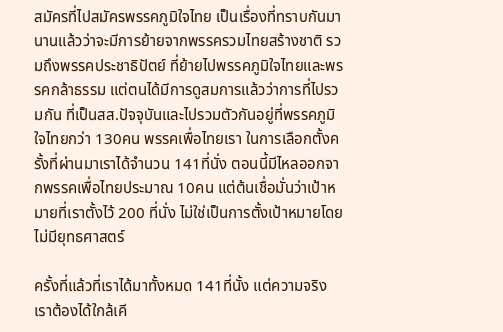สมัครที่ไปสมัครพรรคภูมิใจไทย เป็นเรื่องที่ทราบกันมานานแล้วว่าจะมีการย้ายจากพรรครวมไทยสร้างชาติ รวมถึงพรรคประชาธิปัตย์ ที่ย้ายไปพรรคภูมิใจไทยและพรรคกล้าธรรม แต่ตนได้มีการดูสมการแล้วว่าการที่ไปรวมกัน ที่เป็นสส.ปัจจุบันและไปรวมตัวกันอยู่ที่พรรคภูมิใจไทยกว่า 130คน พรรคเพื่อไทยเรา ในการเลือกตั้งครั้งที่ผ่านมาเราได้จำนวน 141ที่นั่ง ตอนนี้มีไหลออกจากพรรคเพื่อไทยประมาณ 10คน แต่ต้นเชื่อมั่นว่าเป้าหมายที่เราตั้งไว้ 200 ที่นั่ง ไม่ใช่เป็นการตั้งเป้าหมายโดยไม่มียุทธศาสตร์

ครั้งที่แล้วที่เราได้มาทั้งหมด 141ที่นั้ง แต่ความจริงเราต้องได้ใกล้เคี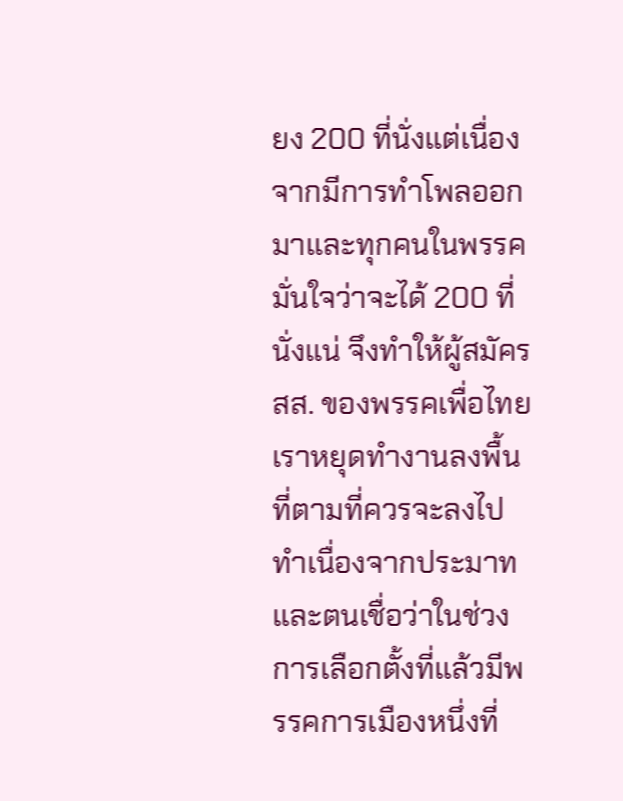ยง 200 ที่นั่งแต่เนื่องจากมีการทำโพลออกมาและทุกคนในพรรคมั่นใจว่าจะได้ 200 ที่นั่งแน่ จึงทำให้ผู้สมัครสส. ของพรรคเพื่อไทยเราหยุดทำงานลงพื้นที่ตามที่ควรจะลงไปทำเนื่องจากประมาท และตนเชื่อว่าในช่วงการเลือกตั้งที่แล้วมีพรรคการเมืองหนึ่งที่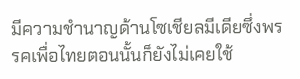มีความชำนาญด้านโซเชียลมีเดียซึ่งพรรคเพื่อไทยตอนนั้นก็ยังไม่เคยใช้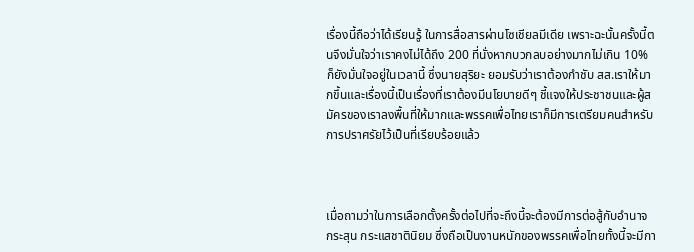เรื่องนี้ถือว่าได้เรียนรู้ ในการสื่อสารผ่านโซเชียลมีเดีย เพราะฉะนั้นครั้งนี้ตนจึงมั่นใจว่าเราคงไม่ได้ถึง 200 ที่นั่งหากบวกลบอย่างมากไม่เกิน 10% ก็ยังมั่นใจอยู่ในเวลานี้ ซึ่งนายสุริยะ ยอมรับว่าเราต้องกำชับ สส.เราให้มากขึ้นและเรื่องนี้เป็นเรื่องที่เราต้องมีนโยบายดีๆ ชี้แจงให้ประชาชนและผู้สมัครของเราลงพื้นที่ให้มากและพรรคเพื่อไทยเราก็มีการเตรียมคนสำหรับการปราศรัยไว้เป็นที่เรียบร้อยแล้ว



เมื่อถามว่าในการเลือกตั้งครั้งต่อไปที่จะถึงนี้จะต้องมีการต่อสู้กับอำนาจ กระสุน กระแสชาตินิยม ซึ่งถือเป็นงานหนักของพรรคเพื่อไทยทั้งนี้จะมีกา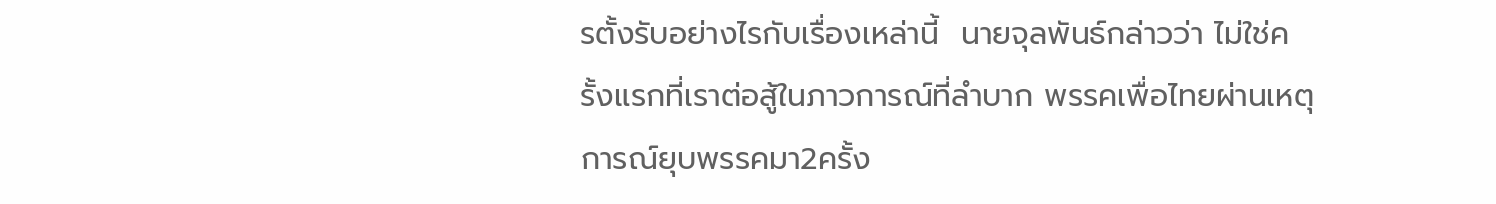รตั้งรับอย่างไรกับเรื่องเหล่านี้  นายจุลพันธ์กล่าวว่า ไม่ใช่ครั้งแรกที่เราต่อสู้ในภาวการณ์ที่ลำบาก พรรคเพื่อไทยผ่านเหตุการณ์ยุบพรรคมา2ครั้ง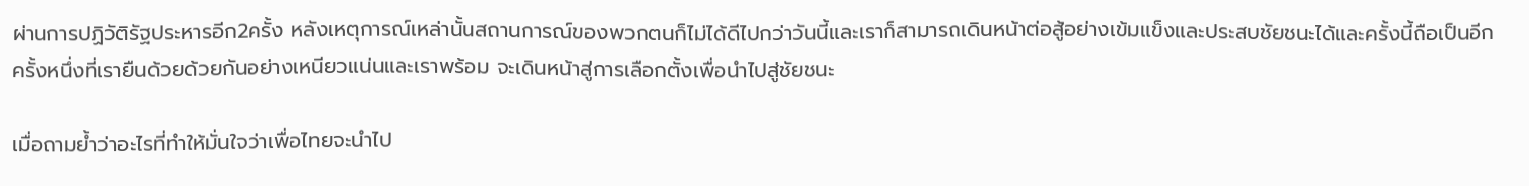ผ่านการปฏิวัติรัฐประหารอีก2ครั้ง หลังเหตุการณ์เหล่านั้นสถานการณ์ของพวกตนก็ไม่ได้ดีไปกว่าวันนี้และเราก็สามารถเดินหน้าต่อสู้อย่างเข้มแข็งและประสบชัยชนะได้และครั้งนี้ถือเป็นอีกครั้งหนึ่งที่เรายืนด้วยด้วยกันอย่างเหนียวแน่นและเราพร้อม จะเดินหน้าสู่การเลือกตั้งเพื่อนำไปสู่ชัยชนะ

เมื่อถามย้ำว่าอะไรที่ทำให้มั่นใจว่าเพื่อไทยจะนำไป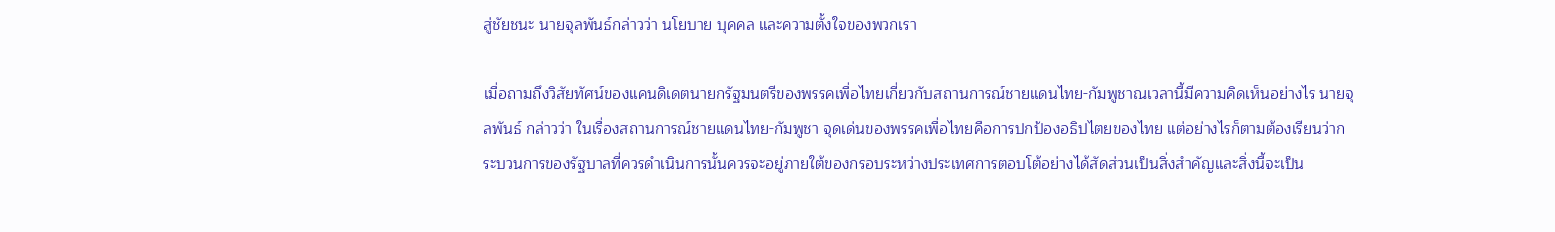สู่ชัยชนะ นายจุลพันธ์กล่าวว่า นโยบาย บุคคล และความตั้งใจของพวกเรา

เมื่อถามถึงวิสัยทัศน์ของแคนดิเดตนายกรัฐมนตรีของพรรคเพื่อไทยเกี่ยวกับสถานการณ์ชายแดนไทย-กัมพูชาณเวลานี้มีความคิดเห็นอย่างไร นายจุลพันธ์ กล่าวว่า ในเรื่องสถานการณ์ชายแดนไทย-กัมพูชา จุดเด่นของพรรคเพื่อไทยคือการปกป้องอธิปไตยของไทย แต่อย่างไรก็ตามต้องเรียนว่ากระบวนการของรัฐบาลที่ควรดำเนินการนั้นควรจะอยู่ภายใต้ของกรอบระหว่างประเทศการตอบโต้อย่างได้สัดส่วนเป็นสิ่งสำคัญและสิ่งนี้จะเป็น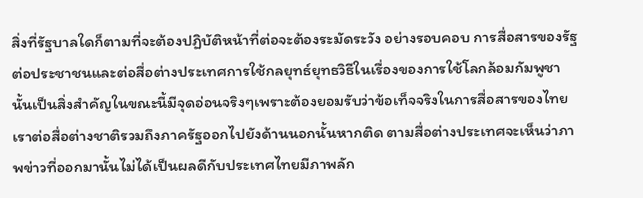สิ่งที่รัฐบาลใดก็ตามที่จะต้องปฏิบัติหน้าที่ต่อจะต้องระมัดระวัง อย่างรอบคอบ การสื่อสารของรัฐต่อประชาชนและต่อสื่อต่างประเทศการใช้กลยุทธ์ยุทธวิธีในเรื่องของการใช้โลกล้อมกัมพูชานั้นเป็นสิ่งสำคัญในขณะนี้มีจุดอ่อนจริงๆเพราะต้องยอมรับว่าข้อเท็จจริงในการสื่อสารของไทยเราต่อสื่อต่างชาติรวมถึงภาครัฐออกไปยังด้านนอกนั้นหากติด ตามสื่อต่างประเทศจะเห็นว่าภาพข่าวที่ออกมานั้นไม่ได้เป็นผลดีกับประเทศไทยมีภาพลัก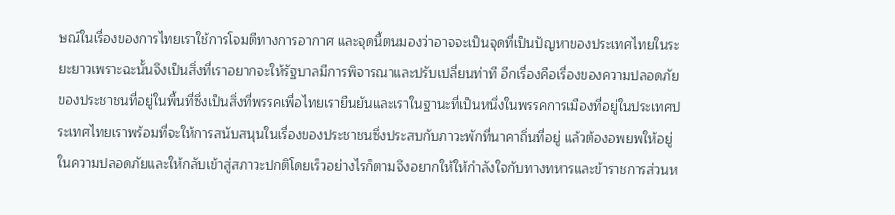ษณ์ในเรื่องของการไทยเราใช้การโจมตีทางการอากาศ และจุดนี้ตนมองว่าอาจจะเป็นจุดที่เป็นปัญหาของประเทศไทยในระยะยาวเพราะฉะนั้นจึงเป็นสิ่งที่เราอยากจะให้รัฐบาลมีการพิจารณาและปรับเปลี่ยนท่าที อีกเรื่องคือเรื่องของความปลอดภัยของประชาชนที่อยู่ในพื้นที่ซึ่งเป็นสิ่งที่พรรคเพื่อไทยเรายืนยันและเราในฐานะที่เป็นหนึ่งในพรรคการเมืองที่อยู่ในประเทศประเทศไทยเราพร้อมที่จะให้การสนับสนุนในเรื่องของประชาชนซึ่งประสบกับภาวะพักที่นาคาถิ่นที่อยู่ แล้วต้องอพยพให้อยู่ในความปลอดภัยและให้กลับเข้าสู่สภาวะปกติโดยเร็วอย่างไรก็ตามจึงอยากให้ให้กำลังใจกับทางทหารและข้าราชการส่วนห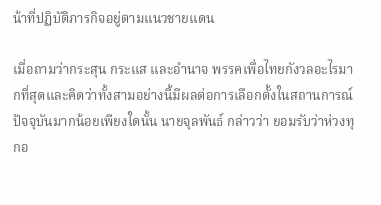น้าที่ปฏิบัติภารกิจอยู่ตามแนวชายแดน

เมื่อถามว่ากระสุน กระแส และอำนาจ พรรคเพื่อไทยกังวลอะไรมากที่สุดและคิดว่าทั้งสามอย่างนี้มีผลต่อการเลือกตั้งในสถานการณ์ปัจจุบันมากน้อยเพียงใดนั้น นายจุลพันธ์ กล่าวว่า ยอมรับว่าห่วงทุกอ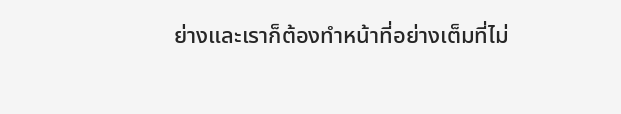ย่างและเราก็ต้องทำหน้าที่อย่างเต็มที่ไม่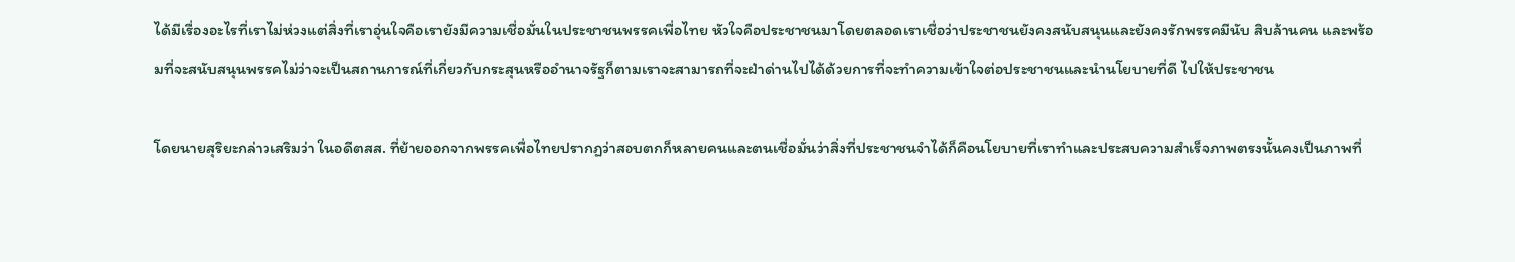ได้มีเรื่องอะไรที่เราไม่ห่วงแต่สิ่งที่เราอุ่นใจคือเรายังมีความเชื่อมั่นในประชาชนพรรคเพื่อไทย หัวใจคือประชาชนมาโดยตลอดเราเชื่อว่าประชาชนยังคงสนับสนุนและยังคงรักพรรคมีนับ สิบล้านคน และพร้อมที่จะสนับสนุนพรรคไม่ว่าจะเป็นสถานการณ์ที่เกี่ยวกับกระสุนหรืออำนาจรัฐก็ตามเราจะสามารถที่จะฝ่าด่านไปได้ด้วยการที่จะทำความเข้าใจต่อประชาชนและนำนโยบายที่ดี ไปให้ประชาชน

โดยนายสุริยะกล่าวเสริมว่า ในอดีตสส. ที่ย้ายออกจากพรรคเพื่อไทยปรากฏว่าสอบตกก็หลายคนและตนเชื่อมั่นว่าสิ่งที่ประชาชนจำได้ก็คือนโยบายที่เราทำและประสบความสำเร็จภาพตรงนั้นคงเป็นภาพที่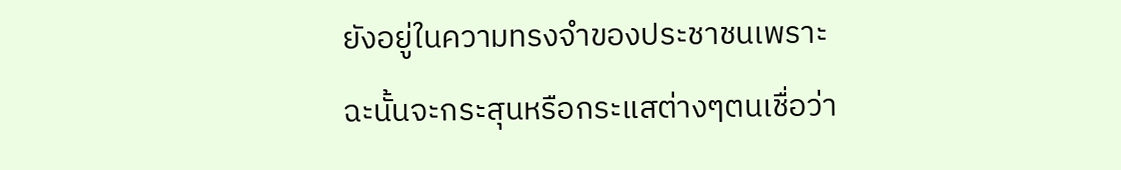ยังอยู่ในความทรงจำของประชาชนเพราะฉะนั้นจะกระสุนหรือกระแสต่างๆตนเชื่อว่า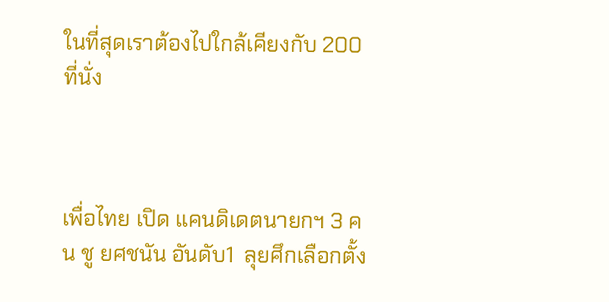ในที่สุดเราต้องไปใกล้เคียงกับ 200 ที่นั่ง



เพื่อไทย เปิด แคนดิเดตนายกฯ 3 คน ชู ยศชนัน อันดับ1  ลุยศึกเลือกตั้ง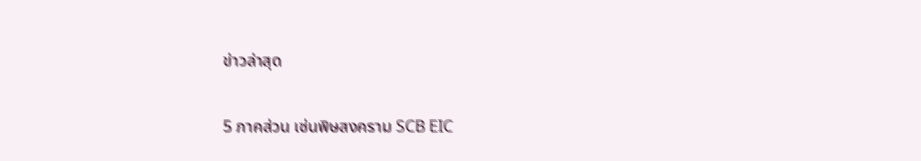ข่าวล่าสุด

5 ภาคส่วน เซ่นพิษสงคราม SCB EIC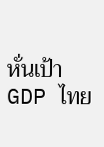หั่นเป้า GDP ไทย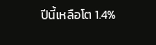ปีนี้เหลือโต 1.4%